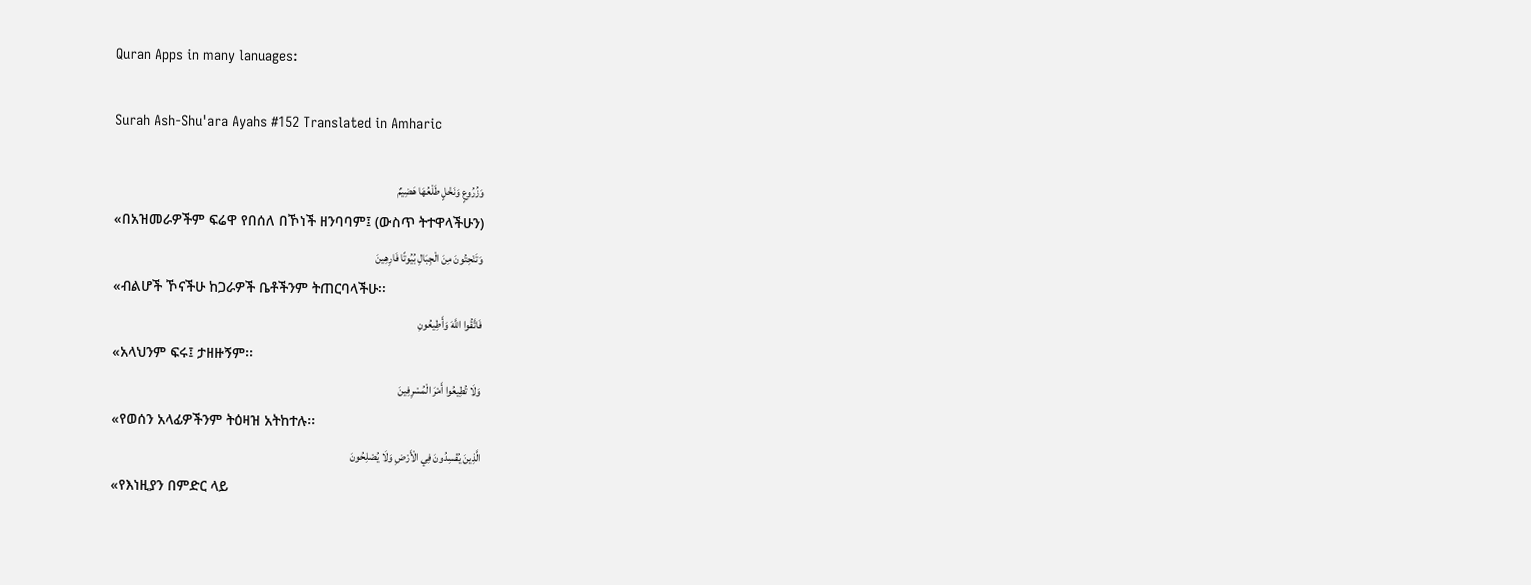Quran Apps in many lanuages:

Surah Ash-Shu'ara Ayahs #152 Translated in Amharic

وَزُرُوعٍ وَنَخْلٍ طَلْعُهَا هَضِيمٌ
«በአዝመራዎችም ፍሬዋ የበሰለ በኾነች ዘንባባም፤ (ውስጥ ትተዋላችሁን)
وَتَنْحِتُونَ مِنَ الْجِبَالِ بُيُوتًا فَارِهِينَ
«ብልሆች ኾናችሁ ከጋራዎች ቤቶችንም ትጠርባላችሁ፡፡
فَاتَّقُوا اللَّهَ وَأَطِيعُونِ
«አላህንም ፍሩ፤ ታዘዙኝም፡፡
وَلَا تُطِيعُوا أَمْرَ الْمُسْرِفِينَ
«የወሰን አላፊዎችንም ትዕዛዝ አትከተሉ፡፡
الَّذِينَ يُفْسِدُونَ فِي الْأَرْضِ وَلَا يُصْلِحُونَ
«የእነዚያን በምድር ላይ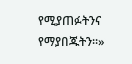የሚያጠፉትንና የማያበጁትን፡፡»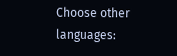Choose other languages: